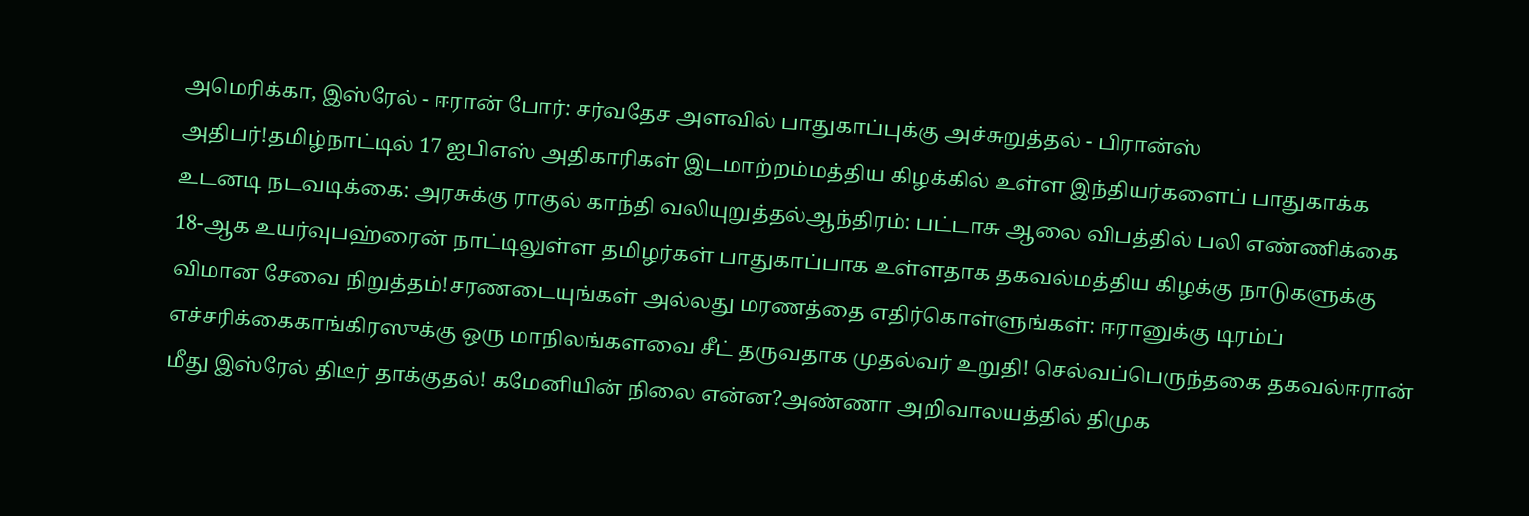அமெரிக்கா, இஸ்ரேல் - ஈரான் போர்: சர்வதேச அளவில் பாதுகாப்புக்கு அச்சுறுத்தல் - பிரான்ஸ் அதிபர்!தமிழ்நாட்டில் 17 ஐபிஎஸ் அதிகாரிகள் இடமாற்றம்மத்திய கிழக்கில் உள்ள இந்தியர்களைப் பாதுகாக்க உடனடி நடவடிக்கை: அரசுக்கு ராகுல் காந்தி வலியுறுத்தல்ஆந்திரம்: பட்டாசு ஆலை விபத்தில் பலி எண்ணிக்கை 18-ஆக உயர்வுபஹ்ரைன் நாட்டிலுள்ள தமிழர்கள் பாதுகாப்பாக உள்ளதாக தகவல்மத்திய கிழக்கு நாடுகளுக்கு விமான சேவை நிறுத்தம்!சரணடையுங்கள் அல்லது மரணத்தை எதிர்கொள்ளுங்கள்: ஈரானுக்கு டிரம்ப் எச்சரிக்கைகாங்கிரஸுக்கு ஒரு மாநிலங்களவை சீட் தருவதாக முதல்வர் உறுதி! செல்வப்பெருந்தகை தகவல்ஈரான் மீது இஸ்ரேல் திடீர் தாக்குதல்! கமேனியின் நிலை என்ன?அண்ணா அறிவாலயத்தில் திமுக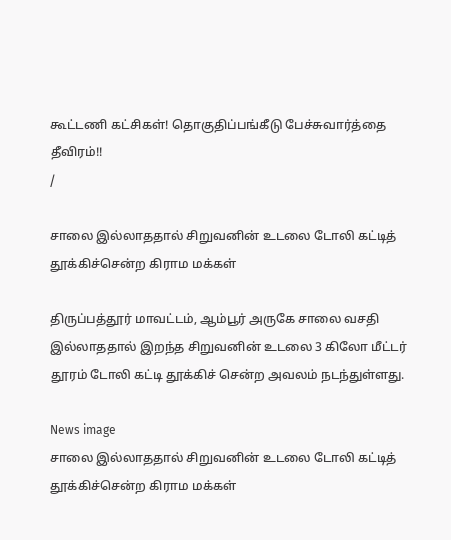கூட்டணி கட்சிகள்! தொகுதிப்பங்கீடு பேச்சுவார்த்தை தீவிரம்!!
/

சாலை இல்லாததால் சிறுவனின் உடலை டோலி கட்டித் தூக்கிச்சென்ற கிராம மக்கள்

திருப்பத்தூர் மாவட்டம், ஆம்பூர் அருகே சாலை வசதி இல்லாததால் இறந்த சிறுவனின் உடலை 3 கிலோ மீட்டர் தூரம் டோலி கட்டி தூக்கிச் சென்ற அவலம் நடந்துள்ளது.

News image
சாலை இல்லாததால் சிறுவனின் உடலை டோலி கட்டித் தூக்கிச்சென்ற கிராம மக்கள்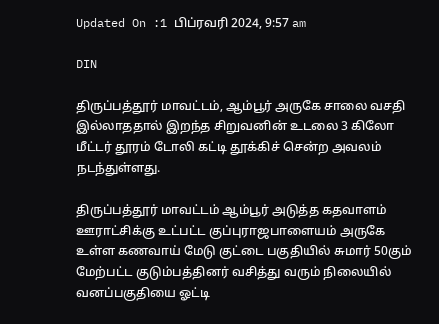Updated On :1 பிப்ரவரி 2024, 9:57 am

DIN

திருப்பத்தூர் மாவட்டம், ஆம்பூர் அருகே சாலை வசதி இல்லாததால் இறந்த சிறுவனின் உடலை 3 கிலோ மீட்டர் தூரம் டோலி கட்டி தூக்கிச் சென்ற அவலம் நடந்துள்ளது.

திருப்பத்தூர் மாவட்டம் ஆம்பூர் அடுத்த கதவாளம் ஊராட்சிக்கு உட்பட்ட குப்புராஜபாளையம் அருகே உள்ள கணவாய் மேடு குட்டை பகுதியில் சுமார் 50கும் மேற்பட்ட குடும்பத்தினர் வசித்து வரும் நிலையில் வனப்பகுதியை ஓட்டி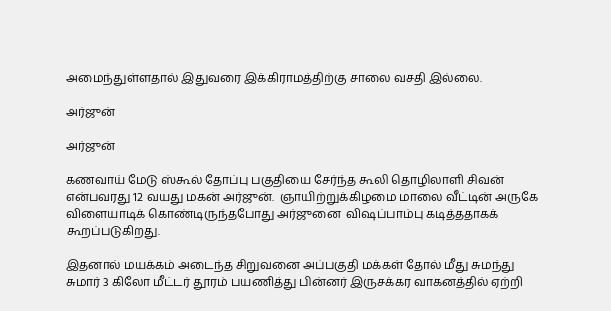அமைந்துள்ளதால் இதுவரை இக்கிராமத்திற்கு சாலை வசதி இல்லை.

அர்ஜுன்

அர்ஜுன்

கணவாய் மேடு ஸ்கூல் தோப்பு பகுதியை சேர்ந்த கூலி தொழிலாளி சிவன் என்பவரது 12 வயது மகன் அர்ஜுன்.  ஞாயிற்றுக்கிழமை மாலை வீட்டின் அருகே விளையாடிக் கொண்டிருந்தபோது அர்ஜுனை  விஷப்பாம்பு கடித்ததாகக் கூறப்படுகிறது.

இதனால் மயக்கம் அடைந்த சிறுவனை அப்பகுதி மக்கள் தோல் மீது சுமந்து சுமார் 3 கிலோ மீட்டர் தூரம் பயணித்து பின்னர் இருசக்கர வாகனத்தில் ஏற்றி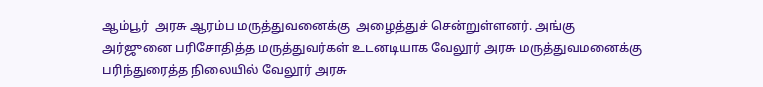ஆம்பூர்  அரசு ஆரம்ப மருத்துவனைக்கு  அழைத்துச் சென்றுள்ளனர். அங்கு அர்ஜுனை பரிசோதித்த மருத்துவர்கள் உடனடியாக வேலூர் அரசு மருத்துவமனைக்கு பரிந்துரைத்த நிலையில் வேலூர் அரசு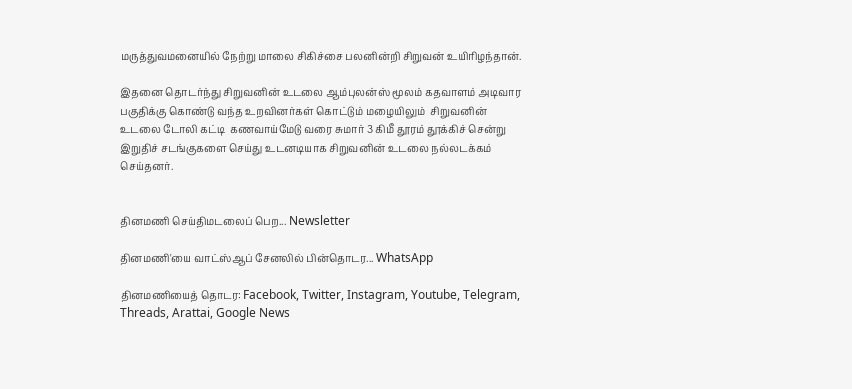மருத்துவமனையில் நேற்று மாலை சிகிச்சை பலனின்றி சிறுவன் உயிரிழந்தான்.

இதனை தொடர்ந்து சிறுவனின் உடலை ஆம்புலன்ஸ் மூலம் கதவாளம் அடிவார பகுதிக்கு கொண்டு வந்த உறவினர்கள் கொட்டும் மழையிலும்  சிறுவனின் உடலை டோலி கட்டி  கணவாய்மேடு வரை சுமார் 3 கிமீ தூரம் தூக்கிச் சென்று இறுதிச் சடங்குகளை செய்து உடனடியாக சிறுவனின் உடலை நல்லடக்கம் செய்தனர்.


தினமணி செய்திமடலைப் பெற... Newsletter

தினமணி'யை வாட்ஸ்ஆப் சேனலில் பின்தொடர... WhatsApp

தினமணியைத் தொடர: Facebook, Twitter, Instagram, Youtube, Telegram, Threads, Arattai, Google News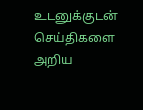உடனுக்குடன் செய்திகளை அறிய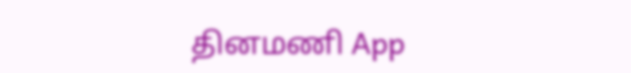தினமணி App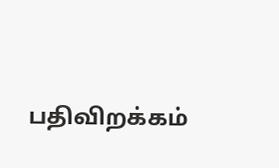பதிவிறக்கம்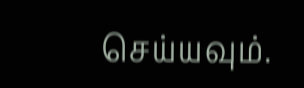செய்யவும்.